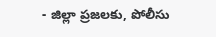- జిల్లా ప్రజలకు, పోలీసు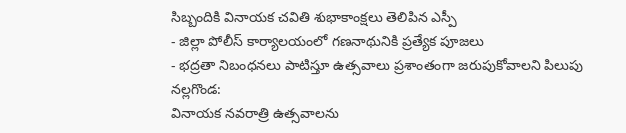సిబ్బందికి వినాయక చవితి శుభాకాంక్షలు తెలిపిన ఎస్పీ
- జిల్లా పోలీస్ కార్యాలయంలో గణనాథునికి ప్రత్యేక పూజలు
- భద్రతా నిబంధనలు పాటిస్తూ ఉత్సవాలు ప్రశాంతంగా జరుపుకోవాలని పిలుపు
నల్లగొండ:
వినాయక నవరాత్రి ఉత్సవాలను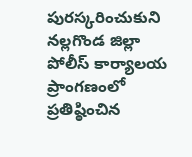పురస్కరించుకుని నల్లగొండ జిల్లా పోలీస్ కార్యాలయ ప్రాంగణంలో ప్రతిష్ఠించిన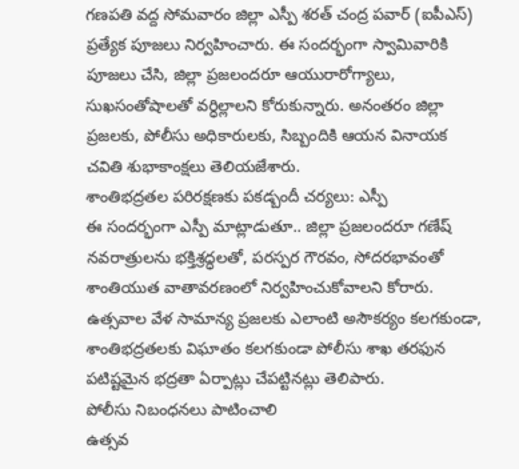గణపతి వద్ద సోమవారం జిల్లా ఎస్పీ శరత్ చంద్ర పవార్ (ఐపీఎస్) ప్రత్యేక పూజలు నిర్వహించారు. ఈ సందర్భంగా స్వామివారికి పూజలు చేసి, జిల్లా ప్రజలందరూ ఆయురారోగ్యాలు, సుఖసంతోషాలతో వర్ధిల్లాలని కోరుకున్నారు. అనంతరం జిల్లా ప్రజలకు, పోలీసు అధికారులకు, సిబ్బందికి ఆయన వినాయక చవితి శుభాకాంక్షలు తెలియజేశారు.
శాంతిభద్రతల పరిరక్షణకు పకడ్బందీ చర్యలు: ఎస్పీ
ఈ సందర్భంగా ఎస్పీ మాట్లాడుతూ.. జిల్లా ప్రజలందరూ గణేష్ నవరాత్రులను భక్తిశ్రద్ధలతో, పరస్పర గౌరవం, సోదరభావంతో శాంతియుత వాతావరణంలో నిర్వహించుకోవాలని కోరారు. ఉత్సవాల వేళ సామాన్య ప్రజలకు ఎలాంటి అసౌకర్యం కలగకుండా, శాంతిభద్రతలకు విఘాతం కలగకుండా పోలీసు శాఖ తరఫున పటిష్టమైన భద్రతా ఏర్పాట్లు చేపట్టినట్లు తెలిపారు.
పోలీసు నిబంధనలు పాటించాలి
ఉత్సవ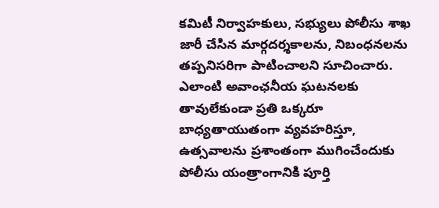కమిటీ నిర్వాహకులు, సభ్యులు పోలీసు శాఖ జారీ చేసిన మార్గదర్శకాలను, నిబంధనలను తప్పనిసరిగా పాటించాలని సూచించారు. ఎలాంటి అవాంఛనీయ ఘటనలకు తావులేకుండా ప్రతి ఒక్కరూ బాధ్యతాయుతంగా వ్యవహరిస్తూ, ఉత్సవాలను ప్రశాంతంగా ముగించేందుకు పోలీసు యంత్రాంగానికి పూర్తి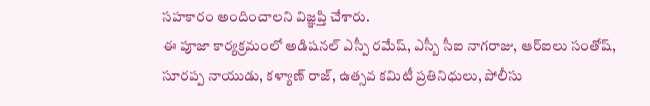సహకారం అందించాలని విజ్ఞప్తి చేశారు.
ఈ పూజా కార్యక్రమంలో అడిషనల్ ఎస్పీ రమేష్, ఎస్బీ సీఐ నాగరాజు, ఆర్ఐలు సంతోష్, సూరప్ప నాయుడు, కళ్యాణ్ రాజ్, ఉత్సవ కమిటీ ప్రతినిధులు, పోలీసు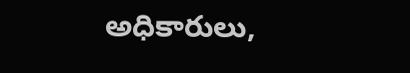అధికారులు,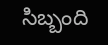సిబ్బంది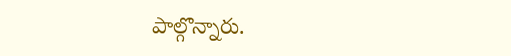పాల్గొన్నారు.